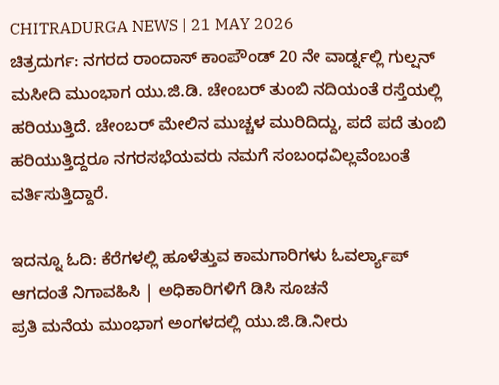CHITRADURGA NEWS | 21 MAY 2026
ಚಿತ್ರದುರ್ಗ: ನಗರದ ರಾಂದಾಸ್ ಕಾಂಪೌಂಡ್ 20 ನೇ ವಾರ್ಡ್ನಲ್ಲಿ ಗುಲ್ಷನ್ ಮಸೀದಿ ಮುಂಭಾಗ ಯು.ಜಿ.ಡಿ. ಚೇಂಬರ್ ತುಂಬಿ ನದಿಯಂತೆ ರಸ್ತೆಯಲ್ಲಿ ಹರಿಯುತ್ತಿದೆ. ಚೇಂಬರ್ ಮೇಲಿನ ಮುಚ್ಚಳ ಮುರಿದಿದ್ದು, ಪದೆ ಪದೆ ತುಂಬಿ ಹರಿಯುತ್ತಿದ್ದರೂ ನಗರಸಭೆಯವರು ನಮಗೆ ಸಂಬಂಧವಿಲ್ಲವೆಂಬಂತೆ ವರ್ತಿಸುತ್ತಿದ್ದಾರೆ.

ಇದನ್ನೂ ಓದಿ: ಕೆರೆಗಳಲ್ಲಿ ಹೂಳೆತ್ತುವ ಕಾಮಗಾರಿಗಳು ಓವರ್ಲ್ಯಾಪ್ ಆಗದಂತೆ ನಿಗಾವಹಿಸಿ | ಅಧಿಕಾರಿಗಳಿಗೆ ಡಿಸಿ ಸೂಚನೆ
ಪ್ರತಿ ಮನೆಯ ಮುಂಭಾಗ ಅಂಗಳದಲ್ಲಿ ಯು.ಜಿ.ಡಿ.ನೀರು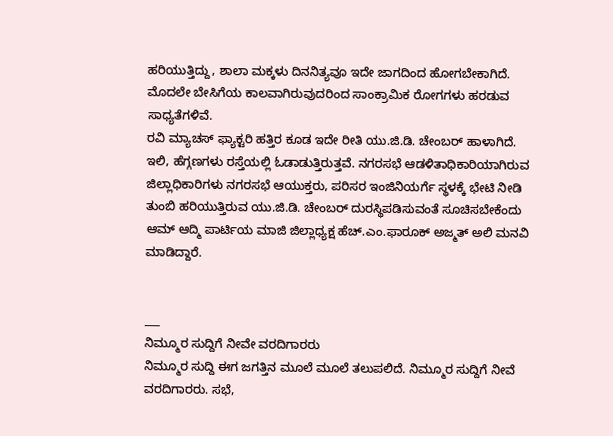ಹರಿಯುತ್ತಿದ್ದು, ಶಾಲಾ ಮಕ್ಕಳು ದಿನನಿತ್ಯವೂ ಇದೇ ಜಾಗದಿಂದ ಹೋಗಬೇಕಾಗಿದೆ. ಮೊದಲೇ ಬೇಸಿಗೆಯ ಕಾಲವಾಗಿರುವುದರಿಂದ ಸಾಂಕ್ರಾಮಿಕ ರೋಗಗಳು ಹರಡುವ ಸಾಧ್ಯತೆಗಳಿವೆ.
ರವಿ ಮ್ಯಾಚಸ್ ಫ್ಯಾಕ್ಟರಿ ಹತ್ತಿರ ಕೂಡ ಇದೇ ರೀತಿ ಯು.ಜಿ.ಡಿ. ಚೇಂಬರ್ ಹಾಳಾಗಿದೆ. ಇಲಿ, ಹೆಗ್ಗಣಗಳು ರಸ್ತೆಯಲ್ಲಿ ಓಡಾಡುತ್ತಿರುತ್ತವೆ. ನಗರಸಭೆ ಆಡಳಿತಾಧಿಕಾರಿಯಾಗಿರುವ ಜಿಲ್ಲಾಧಿಕಾರಿಗಳು ನಗರಸಭೆ ಆಯುಕ್ತರು, ಪರಿಸರ ಇಂಜಿನಿಯರ್ಗೆ ಸ್ಥಳಕ್ಕೆ ಭೇಟಿ ನೀಡಿ ತುಂಬಿ ಹರಿಯುತ್ತಿರುವ ಯು.ಜಿ.ಡಿ. ಚೇಂಬರ್ ದುರಸ್ಥಿಪಡಿಸುವಂತೆ ಸೂಚಿಸಬೇಕೆಂದು ಆಮ್ ಆದ್ಮಿ ಪಾರ್ಟಿಯ ಮಾಜಿ ಜಿಲ್ಲಾಧ್ಯಕ್ಷ ಹೆಚ್.ಎಂ.ಫಾರೂಕ್ ಅಜ್ಮತ್ ಅಲಿ ಮನವಿ ಮಾಡಿದ್ದಾರೆ.


___
ನಿಮ್ಮೂರ ಸುದ್ದಿಗೆ ನೀವೇ ವರದಿಗಾರರು
ನಿಮ್ಮೂರ ಸುದ್ದಿ ಈಗ ಜಗತ್ತಿನ ಮೂಲೆ ಮೂಲೆ ತಲುಪಲಿದೆ. ನಿಮ್ಮೂರ ಸುದ್ದಿಗೆ ನೀವೆ ವರದಿಗಾರರು. ಸಭೆ,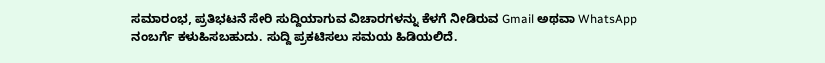ಸಮಾರಂಭ, ಪ್ರತಿಭಟನೆ ಸೇರಿ ಸುದ್ದಿಯಾಗುವ ವಿಚಾರಗಳನ್ನು ಕೆಳಗೆ ನೀಡಿರುವ Gmail ಅಥವಾ WhatsApp ನಂಬರ್ಗೆ ಕಳುಹಿಸಬಹುದು. ಸುದ್ದಿ ಪ್ರಕಟಿಸಲು ಸಮಯ ಹಿಡಿಯಲಿದೆ.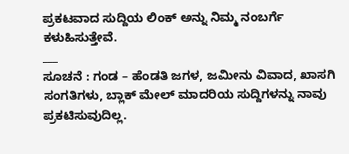ಪ್ರಕಟವಾದ ಸುದ್ದಿಯ ಲಿಂಕ್ ಅನ್ನು ನಿಮ್ಮ ನಂಬರ್ಗೆ ಕಳುಹಿಸುತ್ತೇವೆ.
___
ಸೂಚನೆ : ಗಂಡ – ಹೆಂಡತಿ ಜಗಳ, ಜಮೀನು ವಿವಾದ, ಖಾಸಗಿ ಸಂಗತಿಗಳು, ಬ್ಲಾಕ್ ಮೇಲ್ ಮಾದರಿಯ ಸುದ್ದಿಗಳನ್ನು ನಾವು ಪ್ರಕಟಿಸುವುದಿಲ್ಲ.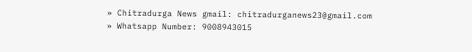» Chitradurga News gmail: chitradurganews23@gmail.com
» Whatsapp Number: 9008943015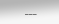___